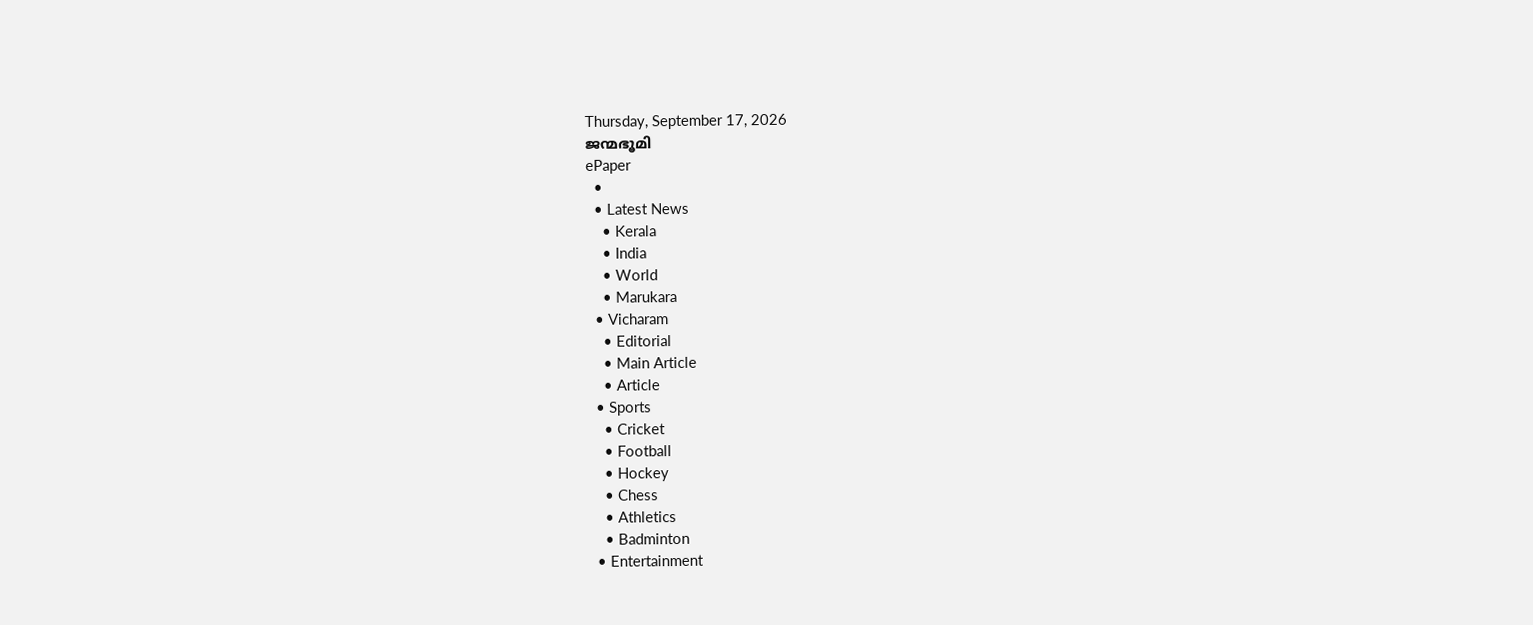Thursday, September 17, 2026
ജന്മഭൂമി
ePaper
  •
  • Latest News
    • Kerala
    • India
    • World
    • Marukara
  • Vicharam
    • Editorial
    • Main Article
    • Article
  • Sports
    • Cricket
    • Football
    • Hockey
    • Chess
    • Athletics
    • Badminton
  • Entertainment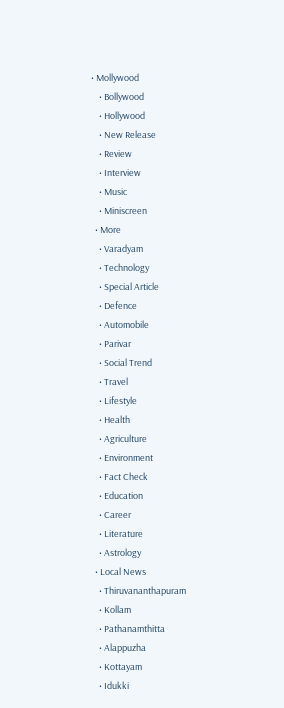• Mollywood
    • Bollywood
    • Hollywood
    • New Release
    • Review
    • Interview
    • Music
    • Miniscreen
  • More
    • Varadyam
    • Technology
    • Special Article
    • Defence
    • Automobile
    • Parivar
    • Social Trend
    • Travel
    • Lifestyle
    • Health
    • Agriculture
    • Environment
    • Fact Check
    • Education
    • Career
    • Literature
    • Astrology
  • Local News
    • Thiruvananthapuram
    • Kollam
    • Pathanamthitta
    • Alappuzha
    • Kottayam
    • Idukki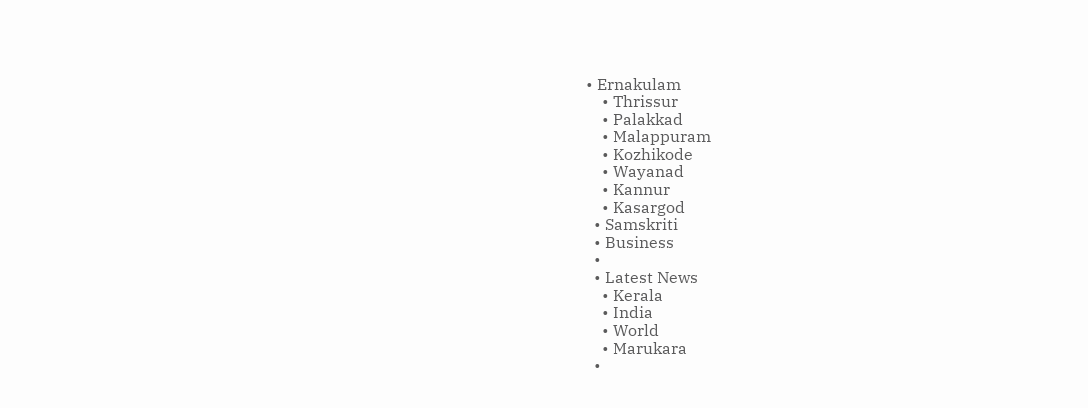• Ernakulam
    • Thrissur
    • Palakkad
    • Malappuram
    • Kozhikode
    • Wayanad
    • Kannur
    • Kasargod
  • Samskriti
  • Business
  •
  • Latest News
    • Kerala
    • India
    • World
    • Marukara
  •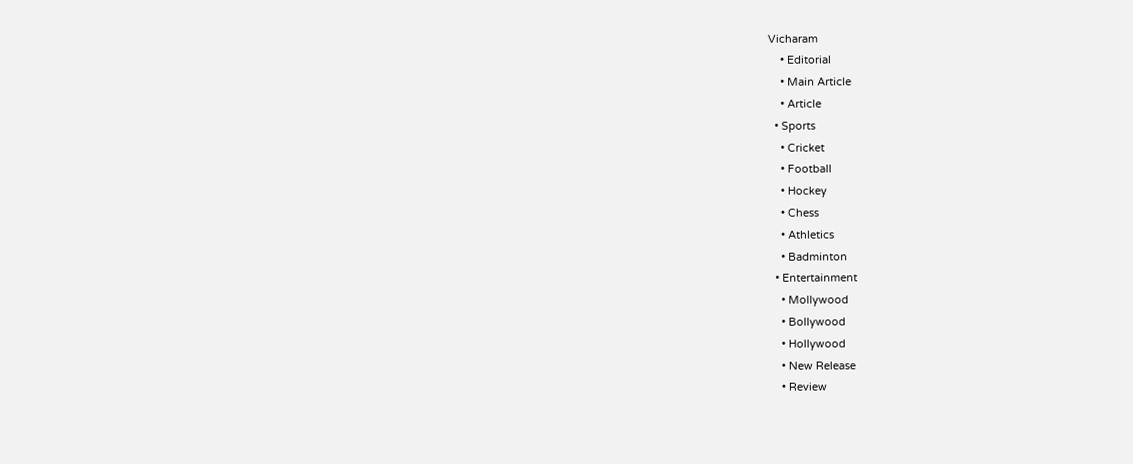Vicharam
    • Editorial
    • Main Article
    • Article
  • Sports
    • Cricket
    • Football
    • Hockey
    • Chess
    • Athletics
    • Badminton
  • Entertainment
    • Mollywood
    • Bollywood
    • Hollywood
    • New Release
    • Review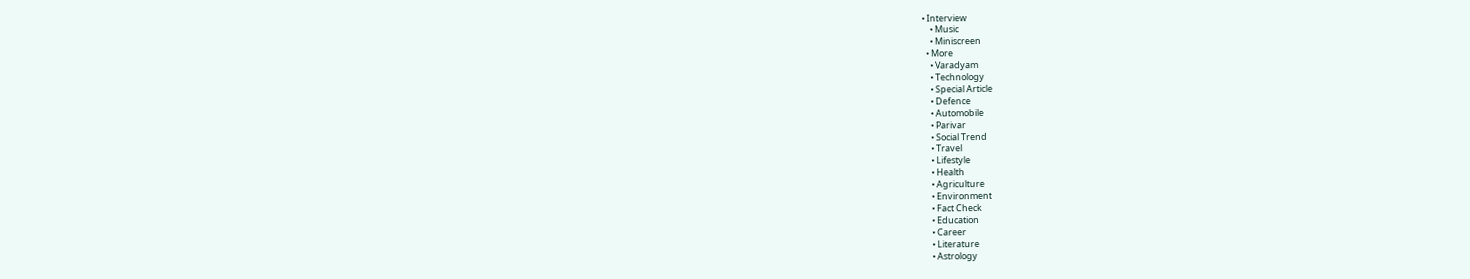• Interview
    • Music
    • Miniscreen
  • More
    • Varadyam
    • Technology
    • Special Article
    • Defence
    • Automobile
    • Parivar
    • Social Trend
    • Travel
    • Lifestyle
    • Health
    • Agriculture
    • Environment
    • Fact Check
    • Education
    • Career
    • Literature
    • Astrology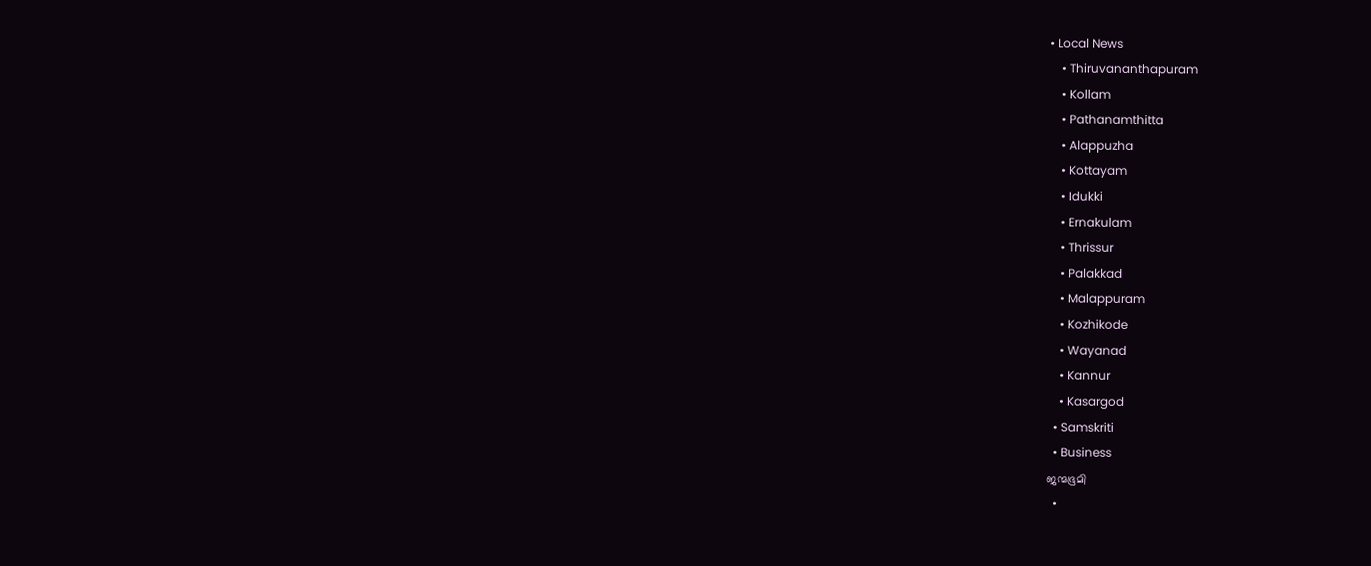• Local News
    • Thiruvananthapuram
    • Kollam
    • Pathanamthitta
    • Alappuzha
    • Kottayam
    • Idukki
    • Ernakulam
    • Thrissur
    • Palakkad
    • Malappuram
    • Kozhikode
    • Wayanad
    • Kannur
    • Kasargod
  • Samskriti
  • Business
ജന്മഭൂമി
  •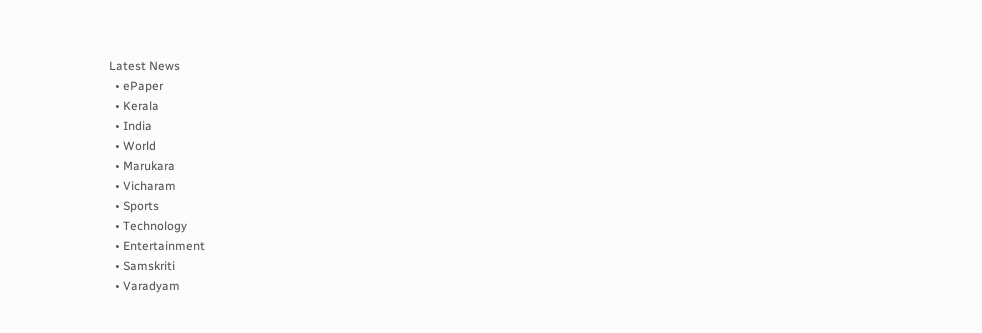Latest News
  • ePaper
  • Kerala
  • India
  • World
  • Marukara
  • Vicharam
  • Sports
  • Technology
  • Entertainment
  • Samskriti
  • Varadyam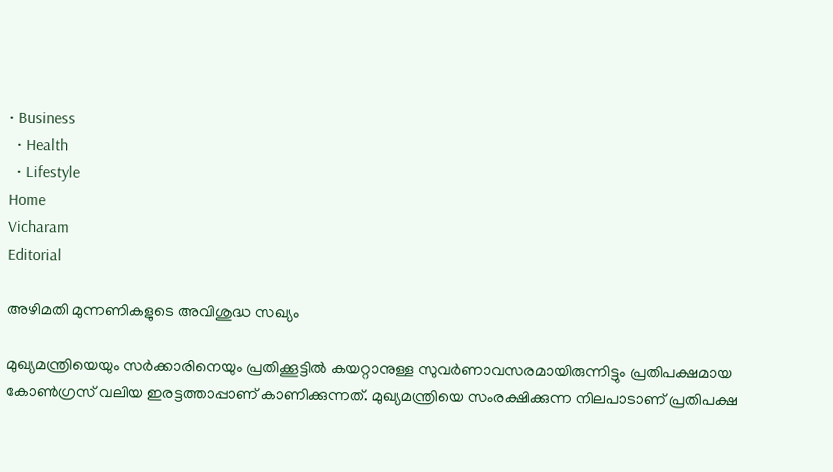• Business
  • Health
  • Lifestyle
Home
Vicharam
Editorial

അഴിമതി മുന്നണികളുടെ അവിശുദ്ധ സഖ്യം

മുഖ്യമന്ത്രിയെയും സര്‍ക്കാരിനെയും പ്രതിക്കൂട്ടില്‍ കയറ്റാനുള്ള സുവര്‍ണാവസരമായിരുന്നിട്ടും പ്രതിപക്ഷമായ കോണ്‍ഗ്രസ് വലിയ ഇരട്ടത്താപ്പാണ് കാണിക്കുന്നത്. മുഖ്യമന്ത്രിയെ സംരക്ഷിക്കുന്ന നിലപാടാണ് പ്രതിപക്ഷ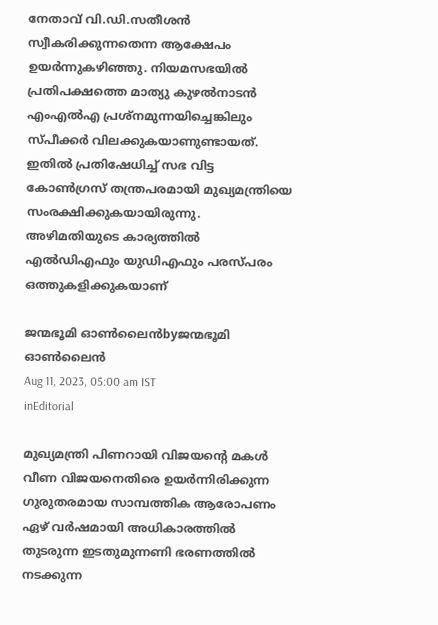നേതാവ് വി.ഡി.സതീശന്‍ സ്വീകരിക്കുന്നതെന്ന ആക്ഷേപം ഉയര്‍ന്നുകഴിഞ്ഞു. നിയമസഭയില്‍ പ്രതിപക്ഷത്തെ മാത്യു കുഴല്‍നാടന്‍ എംഎല്‍എ പ്രശ്‌നമുന്നയിച്ചെങ്കിലും സ്പീക്കര്‍ വിലക്കുകയാണുണ്ടായത്. ഇതില്‍ പ്രതിഷേധിച്ച് സഭ വിട്ട കോണ്‍ഗ്രസ് തന്ത്രപരമായി മുഖ്യമന്ത്രിയെ സംരക്ഷിക്കുകയായിരുന്നു. അഴിമതിയുടെ കാര്യത്തില്‍ എല്‍ഡിഎഫും യുഡിഎഫും പരസ്പരം ഒത്തുകളിക്കുകയാണ്

ജന്മഭൂമി ഓണ്‍ലൈന്‍byജന്മഭൂമി ഓണ്‍ലൈന്‍
Aug 11, 2023, 05:00 am IST
inEditorial

മുഖ്യമന്ത്രി പിണറായി വിജയന്റെ മകള്‍ വീണ വിജയനെതിരെ ഉയര്‍ന്നിരിക്കുന്ന ഗുരുതരമായ സാമ്പത്തിക ആരോപണം ഏഴ് വര്‍ഷമായി അധികാരത്തില്‍ തുടരുന്ന ഇടതുമുന്നണി ഭരണത്തില്‍ നടക്കുന്ന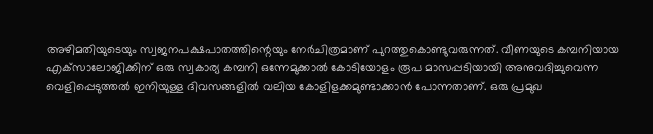അഴിമതിയുടെയും സ്വജനപക്ഷപാതത്തിന്റെയും നേര്‍ചിത്രമാണ് പുറത്തുകൊണ്ടുവരുന്നത്. വീണയുടെ കമ്പനിയായ എക്‌സാലോജിക്കിന് ഒരു സ്വകാര്യ കമ്പനി ഒന്നേമുക്കാല്‍ കോടിയോളം രൂപ മാസപ്പടിയായി അനുവദിച്ചുവെന്ന വെളിപ്പെടുത്തല്‍ ഇനിയുള്ള ദിവസങ്ങളില്‍ വലിയ കോളിളക്കമുണ്ടാക്കാന്‍ പോന്നതാണ്. ഒരു പ്രമുഖ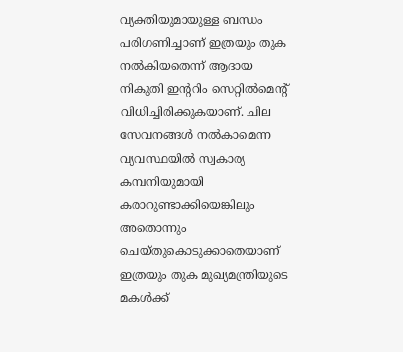വ്യക്തിയുമായുള്ള ബന്ധം പരിഗണിച്ചാണ് ഇത്രയും തുക നല്‍കിയതെന്ന് ആദായ നികുതി ഇന്ററിം സെറ്റില്‍മെന്റ് വിധിച്ചിരിക്കുകയാണ്. ചില സേവനങ്ങള്‍ നല്‍കാമെന്ന വ്യവസ്ഥയില്‍ സ്വകാര്യ കമ്പനിയുമായി കരാറുണ്ടാക്കിയെങ്കിലും അതൊന്നും ചെയ്തുകൊടുക്കാതെയാണ് ഇത്രയും തുക മുഖ്യമന്ത്രിയുടെ മകള്‍ക്ക്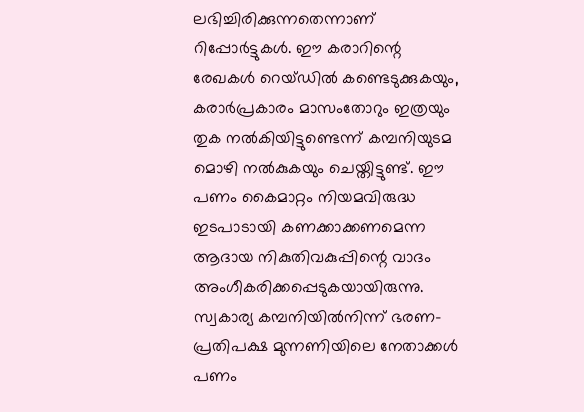ലഭിച്ചിരിക്കുന്നതെന്നാണ് റിപ്പോര്‍ട്ടുകള്‍. ഈ കരാറിന്റെ രേഖകള്‍ റെയ്ഡില്‍ കണ്ടെടുക്കുകയും, കരാര്‍പ്രകാരം മാസംതോറും ഇത്രയും തുക നല്‍കിയിട്ടുണ്ടെന്ന് കമ്പനിയുടമ മൊഴി നല്‍കുകയും ചെയ്തിട്ടുണ്ട്. ഈ പണം കൈമാറ്റം നിയമവിരുദ്ധ ഇടപാടായി കണക്കാക്കണമെന്ന ആദായ നികുതിവകുപ്പിന്റെ വാദം അംഗീകരിക്കപ്പെടുകയായിരുന്നു. സ്വകാര്യ കമ്പനിയില്‍നിന്ന് ഭരണ-പ്രതിപക്ഷ മുന്നണിയിലെ നേതാക്കള്‍ പണം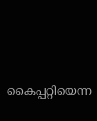കൈപ്പറ്റിയെന്ന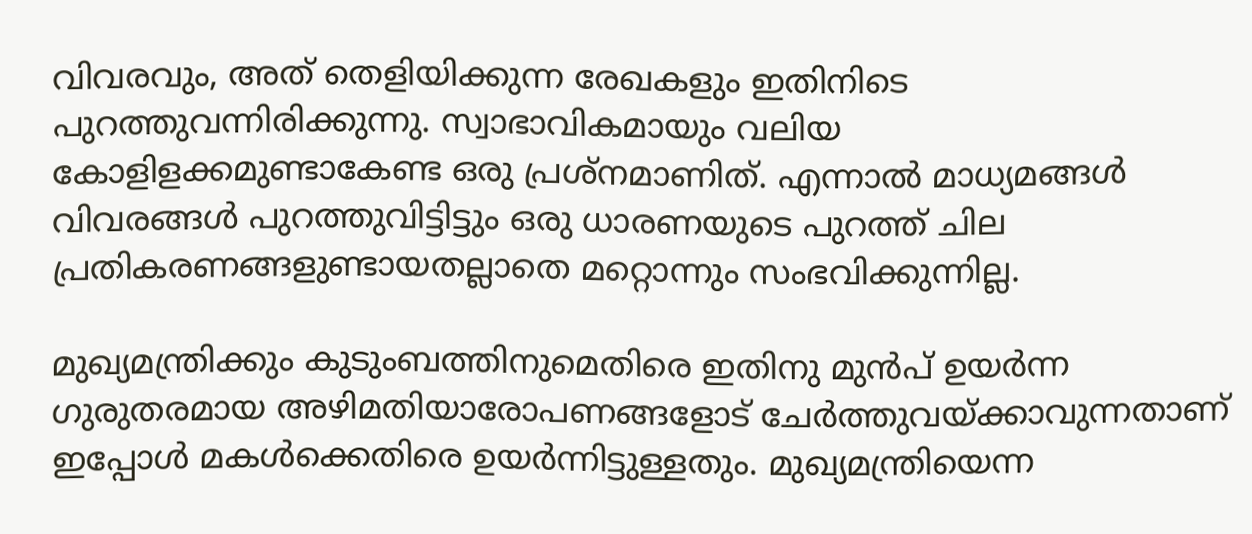വിവരവും, അത് തെളിയിക്കുന്ന രേഖകളും ഇതിനിടെ പുറത്തുവന്നിരിക്കുന്നു. സ്വാഭാവികമായും വലിയ കോളിളക്കമുണ്ടാകേണ്ട ഒരു പ്രശ്‌നമാണിത്. എന്നാല്‍ മാധ്യമങ്ങള്‍ വിവരങ്ങള്‍ പുറത്തുവിട്ടിട്ടും ഒരു ധാരണയുടെ പുറത്ത് ചില പ്രതികരണങ്ങളുണ്ടായതല്ലാതെ മറ്റൊന്നും സംഭവിക്കുന്നില്ല.

മുഖ്യമന്ത്രിക്കും കുടുംബത്തിനുമെതിരെ ഇതിനു മുന്‍പ് ഉയര്‍ന്ന ഗുരുതരമായ അഴിമതിയാരോപണങ്ങളോട് ചേര്‍ത്തുവയ്‌ക്കാവുന്നതാണ് ഇപ്പോള്‍ മകള്‍ക്കെതിരെ ഉയര്‍ന്നിട്ടുള്ളതും. മുഖ്യമന്ത്രിയെന്ന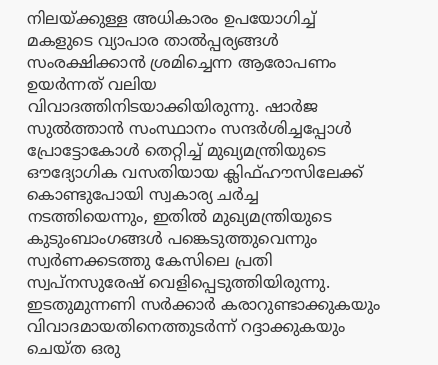നിലയ്‌ക്കുള്ള അധികാരം ഉപയോഗിച്ച് മകളുടെ വ്യാപാര താല്‍പ്പര്യങ്ങള്‍ സംരക്ഷിക്കാന്‍ ശ്രമിച്ചെന്ന ആരോപണം ഉയര്‍ന്നത് വലിയ വിവാദത്തിനിടയാക്കിയിരുന്നു. ഷാര്‍ജ സുല്‍ത്താന്‍ സംസ്ഥാനം സന്ദര്‍ശിച്ചപ്പോള്‍ പ്രോട്ടോകോള്‍ തെറ്റിച്ച് മുഖ്യമന്ത്രിയുടെ ഔദ്യോഗിക വസതിയായ ക്ലിഫ്ഹൗസിലേക്ക് കൊണ്ടുപോയി സ്വകാര്യ ചര്‍ച്ച നടത്തിയെന്നും, ഇതില്‍ മുഖ്യമന്ത്രിയുടെ കുടുംബാംഗങ്ങള്‍ പങ്കെടുത്തുവെന്നും സ്വര്‍ണക്കടത്തു കേസിലെ പ്രതി സ്വപ്‌നസുരേഷ് വെളിപ്പെടുത്തിയിരുന്നു. ഇടതുമുന്നണി സര്‍ക്കാര്‍ കരാറുണ്ടാക്കുകയും വിവാദമായതിനെത്തുടര്‍ന്ന് റദ്ദാക്കുകയും ചെയ്ത ഒരു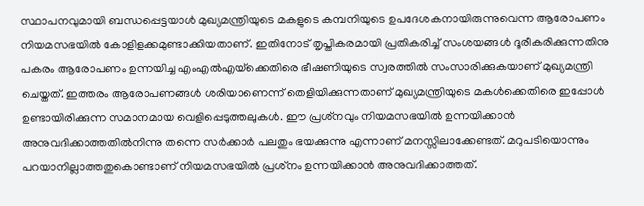സ്ഥാപനവുമായി ബന്ധപ്പെട്ടയാള്‍ മുഖ്യമന്ത്രിയുടെ മകളുടെ കമ്പനിയുടെ ഉപദേശകനായിരുന്നുവെന്ന ആരോപണം നിയമസഭയില്‍ കോളിളക്കമുണ്ടാക്കിയതാണ്. ഇതിനോട് തൃപ്തികരമായി പ്രതികരിച്ച് സംശയങ്ങള്‍ ദൂരീകരിക്കുന്നതിനു പകരം ആരോപണം ഉന്നയിച്ച എംഎല്‍എയ്‌ക്കെതിരെ ഭീഷണിയുടെ സ്വരത്തില്‍ സംസാരിക്കുകയാണ് മുഖ്യമന്ത്രി ചെയ്തത്. ഇത്തരം ആരോപണങ്ങള്‍ ശരിയാണെന്ന് തെളിയിക്കുന്നതാണ് മുഖ്യമന്ത്രിയുടെ മകള്‍ക്കെതിരെ ഇപ്പോള്‍ ഉണ്ടായിരിക്കുന്ന സമാനമായ വെളിപ്പെടുത്തലുകള്‍. ഈ പ്രശ്‌നവും നിയമസഭയില്‍ ഉന്നയിക്കാന്‍  അനുവദിക്കാത്തതില്‍നിന്നു തന്നെ സര്‍ക്കാര്‍ പലതും ഭയക്കുന്നു എന്നാണ് മനസ്സിലാക്കേണ്ടത്. മറുപടിയൊന്നും പറയാനില്ലാത്തതുകൊണ്ടാണ് നിയമസഭയില്‍ പ്രശ്‌നം ഉന്നയിക്കാന്‍ അനുവദിക്കാത്തത്.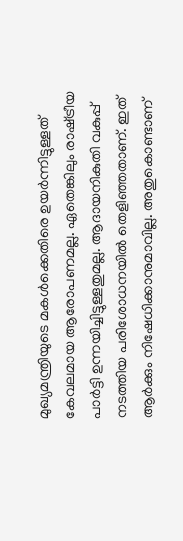മുഖ്യമന്ത്രിയുടെ മകള്‍ക്കെതിരെ ഉയര്‍ന്നിട്ടുള്ളത് കേവലമായ ആരോപണമല്ല. ഏതെങ്കിലും രാഷ്‌ട്രീയ പാര്‍ട്ടി ഉന്നയിച്ചിട്ടുള്ളതുമല്ല. ആദായനികുതി വകുപ്പ് നടത്തിയ പരിശോധനയില്‍ തെളിഞ്ഞതാണ്. ഇത്  ആര്‍ക്കും നിഷേധിക്കാനുമാവില്ല. അതുകൊണ്ടാണ്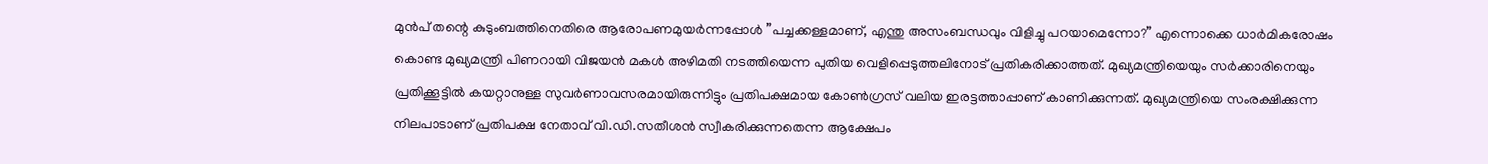മുന്‍പ് തന്റെ കുടുംബത്തിനെതിരെ ആരോപണമുയര്‍ന്നപ്പോള്‍ ”പച്ചക്കള്ളമാണ്, എന്തു അസംബന്ധവും വിളിച്ചു പറയാമെന്നോ?” എന്നൊക്കെ ധാര്‍മികരോഷം കൊണ്ട മുഖ്യമന്ത്രി പിണറായി വിജയന്‍ മകള്‍ അഴിമതി നടത്തിയെന്ന പുതിയ വെളിപ്പെടുത്തലിനോട് പ്രതികരിക്കാത്തത്. മുഖ്യമന്ത്രിയെയും സര്‍ക്കാരിനെയും പ്രതിക്കൂട്ടില്‍ കയറ്റാനുള്ള സുവര്‍ണാവസരമായിരുന്നിട്ടും പ്രതിപക്ഷമായ കോണ്‍ഗ്രസ് വലിയ ഇരട്ടത്താപ്പാണ് കാണിക്കുന്നത്. മുഖ്യമന്ത്രിയെ സംരക്ഷിക്കുന്ന നിലപാടാണ് പ്രതിപക്ഷ നേതാവ് വി.ഡി.സതീശന്‍ സ്വീകരിക്കുന്നതെന്ന ആക്ഷേപം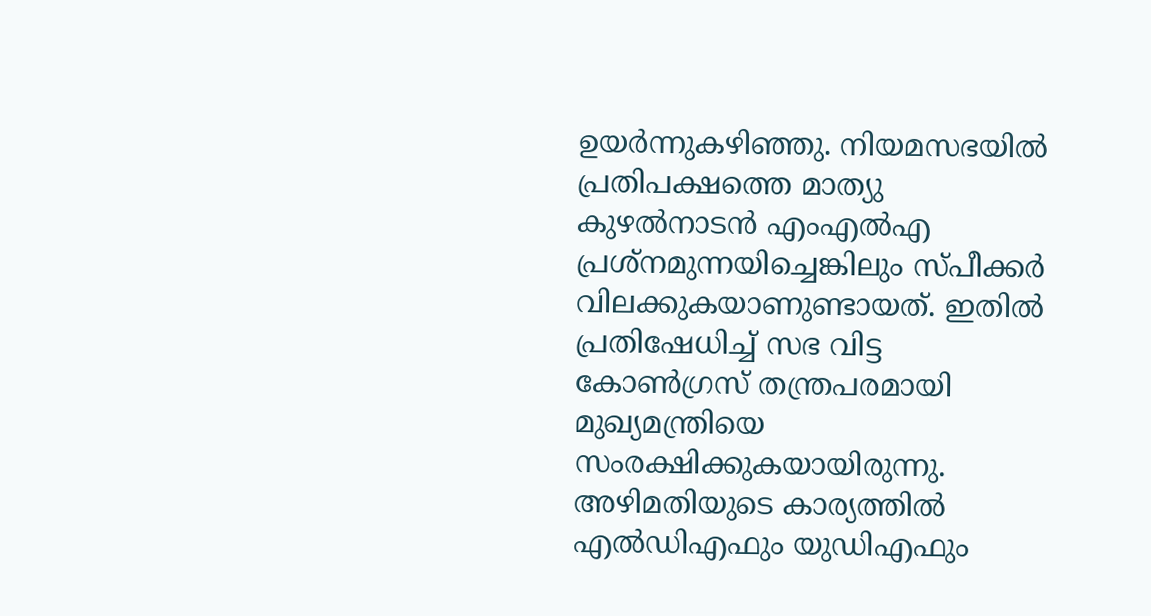ഉയര്‍ന്നുകഴിഞ്ഞു. നിയമസഭയില്‍ പ്രതിപക്ഷത്തെ മാത്യു കുഴല്‍നാടന്‍ എംഎല്‍എ പ്രശ്‌നമുന്നയിച്ചെങ്കിലും സ്പീക്കര്‍ വിലക്കുകയാണുണ്ടായത്. ഇതില്‍ പ്രതിഷേധിച്ച് സഭ വിട്ട കോണ്‍ഗ്രസ് തന്ത്രപരമായി മുഖ്യമന്ത്രിയെ സംരക്ഷിക്കുകയായിരുന്നു. അഴിമതിയുടെ കാര്യത്തില്‍ എല്‍ഡിഎഫും യുഡിഎഫും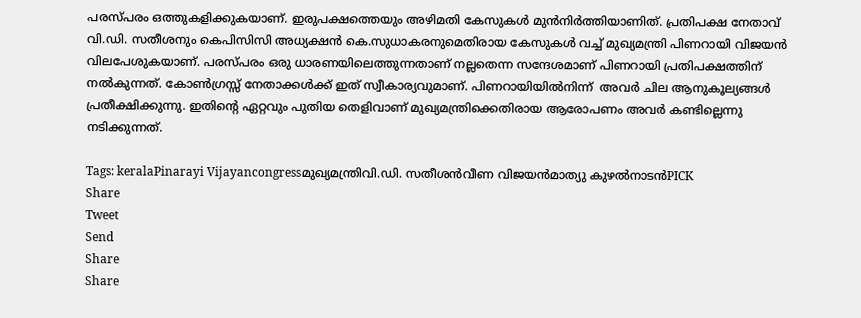പരസ്പരം ഒത്തുകളിക്കുകയാണ്. ഇരുപക്ഷത്തെയും അഴിമതി കേസുകള്‍ മുന്‍നിര്‍ത്തിയാണിത്. പ്രതിപക്ഷ നേതാവ് വി.ഡി. സതീശനും കെപിസിസി അധ്യക്ഷന്‍ കെ.സുധാകരനുമെതിരായ കേസുകള്‍ വച്ച് മുഖ്യമന്ത്രി പിണറായി വിജയന്‍ വിലപേശുകയാണ്. പരസ്പരം ഒരു ധാരണയിലെത്തുന്നതാണ് നല്ലതെന്ന സന്ദേശമാണ് പിണറായി പ്രതിപക്ഷത്തിന് നല്‍കുന്നത്. കോണ്‍ഗ്രസ്സ് നേതാക്കള്‍ക്ക് ഇത് സ്വീകാര്യവുമാണ്. പിണറായിയില്‍നിന്ന്  അവര്‍ ചില ആനുകൂല്യങ്ങള്‍ പ്രതീക്ഷിക്കുന്നു. ഇതിന്റെ ഏറ്റവും പുതിയ തെളിവാണ് മുഖ്യമന്ത്രിക്കെതിരായ ആരോപണം അവര്‍ കണ്ടില്ലെന്നു നടിക്കുന്നത്.

Tags: keralaPinarayi Vijayancongressമുഖ്യമന്ത്രിവി.ഡി. സതീശന്‍വീണ വിജയന്‍മാത്യു കുഴല്‍നാടന്‍PICK
Share
Tweet
Send
Share
Share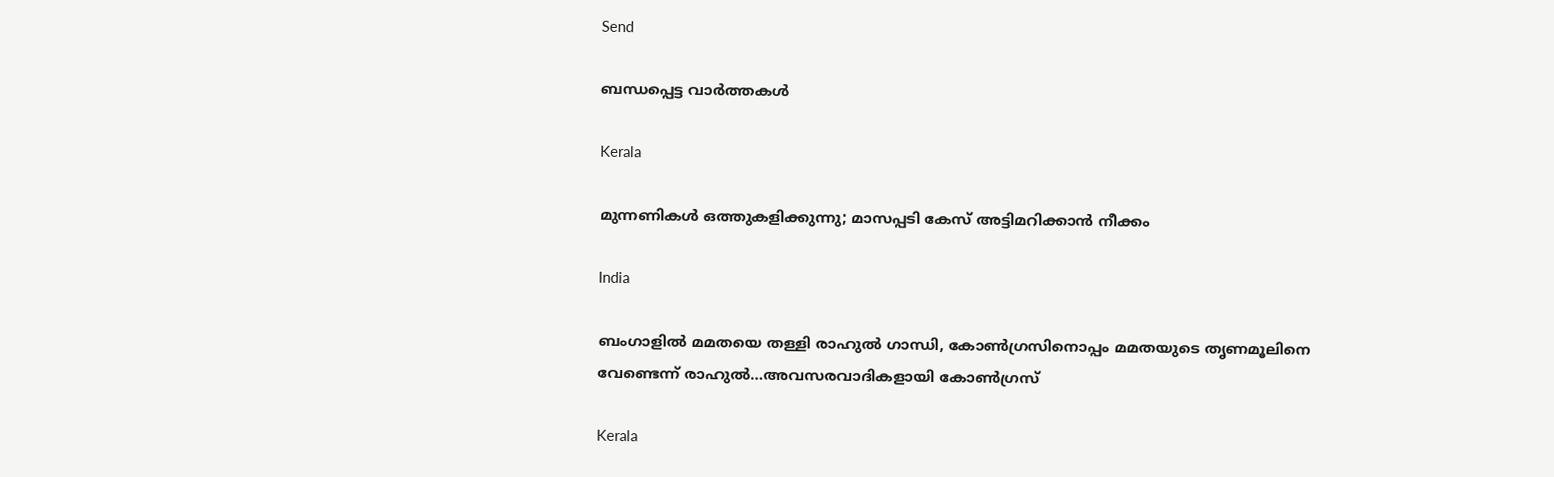Send

ബന്ധപ്പെട്ട വാര്‍ത്തകള്‍

Kerala

മുന്നണികള്‍ ഒത്തുകളിക്കുന്നു; മാസപ്പടി കേസ് അട്ടിമറിക്കാന്‍ നീക്കം

India

ബംഗാളില്‍ മമതയെ തള്ളി രാഹുല്‍ ഗാന്ധി, കോണ്‍ഗ്രസിനൊപ്പം മമതയുടെ തൃണമൂലിനെ വേണ്ടെന്ന് രാഹുല്‍…അവസരവാദികളായി കോണ്‍ഗ്രസ്

Kerala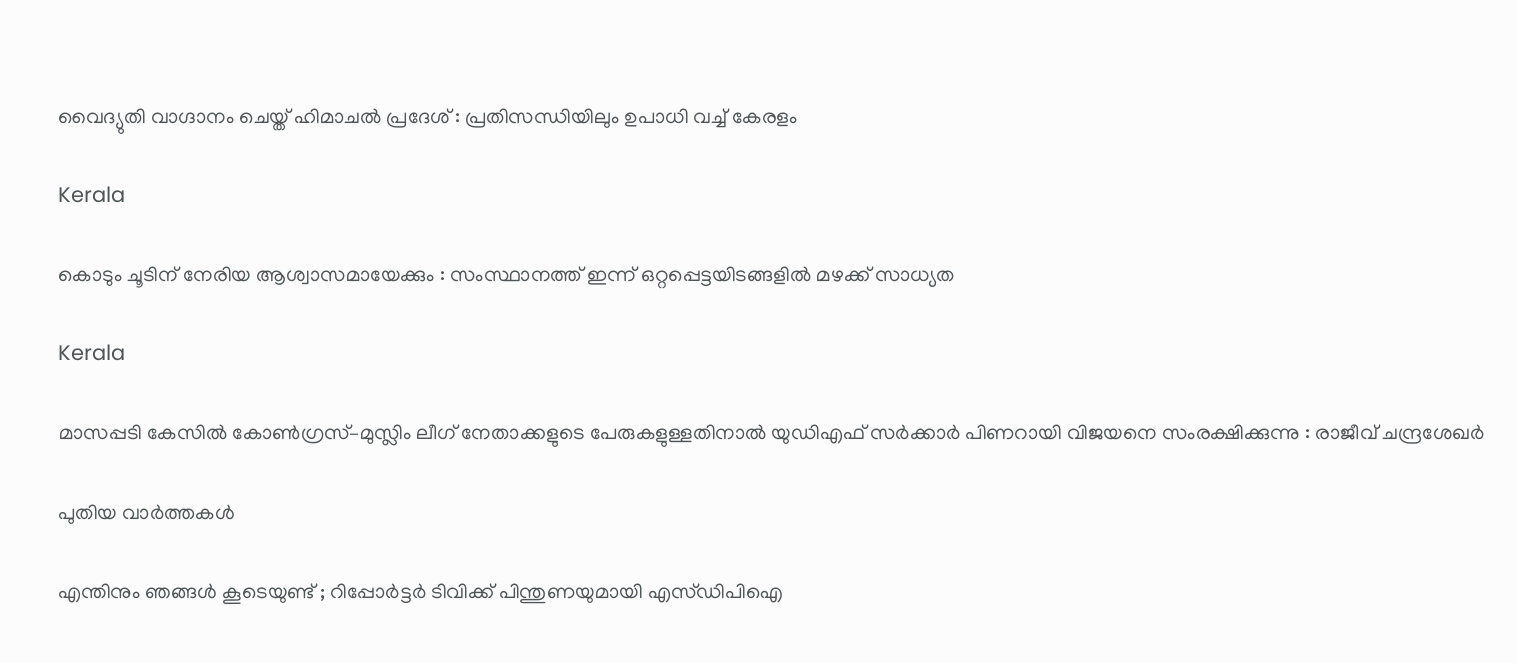വൈദ്യുതി വാഗ്ദാനം ചെയ്ത് ഹിമാചല്‍ പ്രദേശ് : പ്രതിസന്ധിയിലും ഉപാധി വച്ച് കേരളം

Kerala

കൊടും ചൂടിന് നേരിയ ആശ്വാസമായേക്കും : സംസ്ഥാനത്ത് ഇന്ന് ഒറ്റപ്പെട്ടയിടങ്ങളില്‍ മഴക്ക് സാധ്യത

Kerala

മാസപ്പടി കേസിൽ കോൺഗ്രസ്–മുസ്ലിം ലീഗ് നേതാക്കളുടെ പേരുകളുള്ളതിനാൽ യുഡിഎഫ് സർക്കാർ പിണറായി വിജയനെ സംരക്ഷിക്കുന്നു : രാജീവ് ചന്ദ്രശേഖർ

പുതിയ വാര്‍ത്തകള്‍

എന്തിനും ഞങ്ങൾ കൂടെയുണ്ട് ; റിപ്പോർട്ടർ ടിവിക്ക് പിന്തുണയുമായി എസ്‍ഡിപിഐ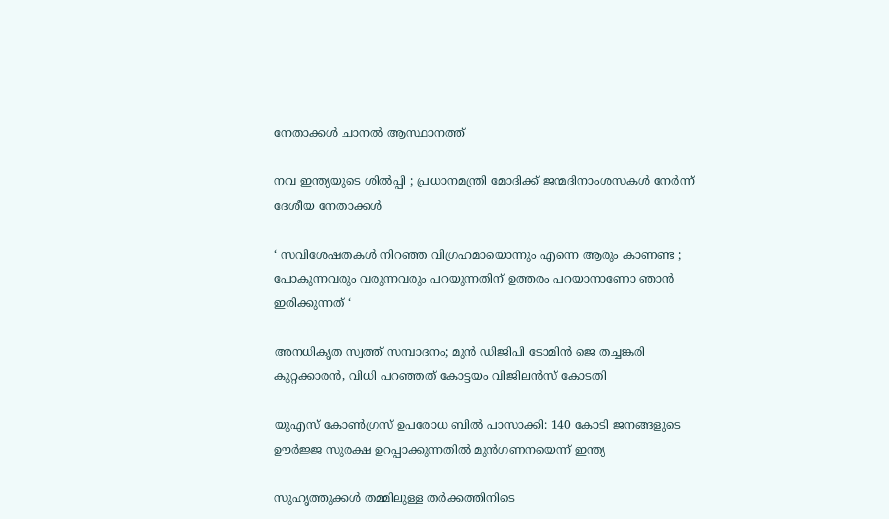നേതാക്കൾ ചാനൽ ആസ്ഥാനത്ത്

നവ ഇന്ത്യയുടെ ശിൽപ്പി ; പ്രധാനമന്ത്രി മോദിക്ക് ജന്മദിനാംശസകൾ നേർന്ന് ദേശീയ നേതാക്കൾ

‘ സവിശേഷതകൾ നിറഞ്ഞ വിഗ്രഹമായൊന്നും എന്നെ ആരും കാണണ്ട ; പോകുന്നവരും വരുന്നവരും പറയുന്നതിന് ഉത്തരം പറയാനാണോ ഞാൻ ഇരിക്കുന്നത് ‘

അനധികൃത സ്വത്ത് സമ്പാദനം; മുൻ ഡിജിപി ടോമിൻ ജെ തച്ചങ്കരി കുറ്റക്കാരൻ, വിധി പറഞ്ഞത് കോട്ടയം വിജിലൻസ് കോടതി

യുഎസ് കോൺഗ്രസ് ഉപരോധ ബിൽ പാസാക്കി: 140 കോടി ജനങ്ങളുടെ ഊർജ്ജ സുരക്ഷ ഉറപ്പാക്കുന്നതിൽ മുൻഗണനയെന്ന് ഇന്ത്യ

സുഹൃത്തുക്കള്‍ തമ്മിലുള്ള തര്‍ക്കത്തിനിടെ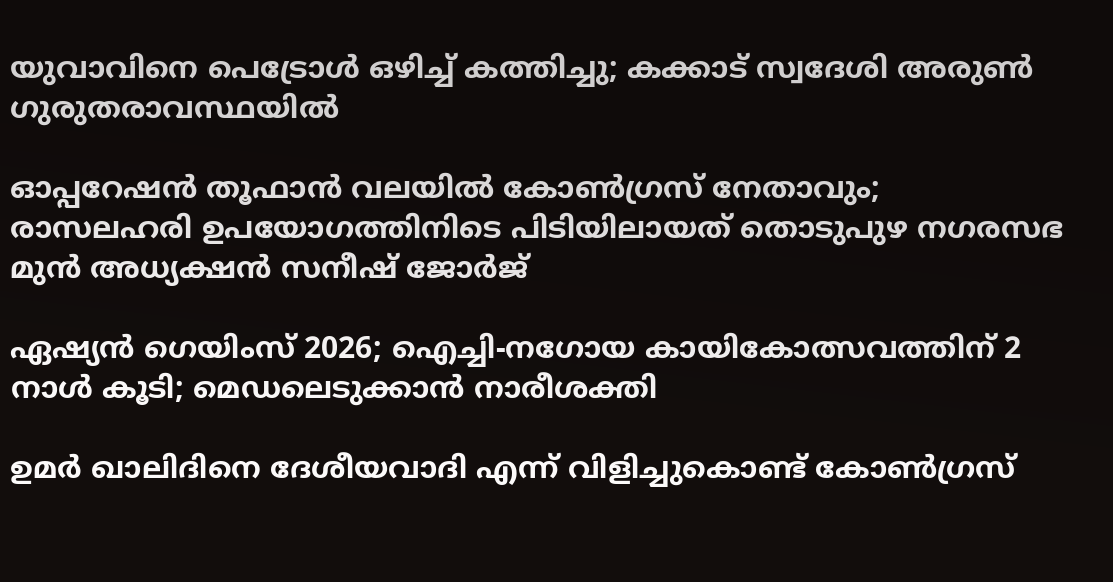യുവാവിനെ പെട്രോൾ ഒഴിച്ച് കത്തിച്ചു; കക്കാട് സ്വദേശി അരുണ്‍ ഗുരുതരാവസ്ഥയിൽ

ഓപ്പറേഷൻ തൂഫാൻ വലയിൽ കോൺഗ്രസ് നേതാവും; രാസലഹരി ഉപയോഗത്തിനിടെ പിടിയിലായത് തൊടുപുഴ നഗരസഭ മുൻ അധ്യക്ഷൻ സനീഷ് ജോർജ്

ഏഷ്യന്‍ ഗെയിംസ് 2026; ഐച്ചി-നഗോയ കായികോത്സവത്തിന് 2 നാള്‍ കൂടി; മെഡലെടുക്കാന്‍ നാരീശക്തി

ഉമർ ഖാലിദിനെ ദേശീയവാദി എന്ന് വിളിച്ചുകൊണ്ട് കോൺഗ്രസ്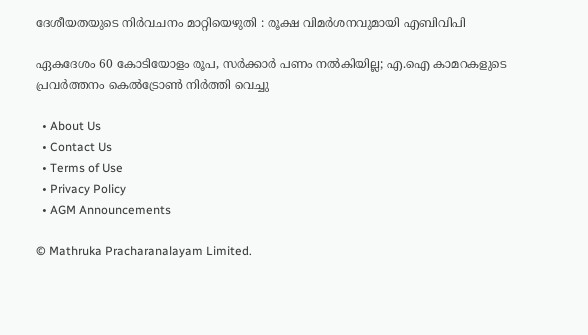ദേശീയതയുടെ നിർവചനം മാറ്റിയെഴുതി : രൂക്ഷ വിമർശനവുമായി എബിവിപി

ഏകദേശം 60 കോടിയോളം രൂപ, സര്‍ക്കാര്‍ പണം നല്‍കിയില്ല; എ.ഐ കാമറകളുടെ പ്രവര്‍ത്തനം കെല്‍ട്രോണ്‍ നിര്‍ത്തി വെച്ചു

  • About Us
  • Contact Us
  • Terms of Use
  • Privacy Policy
  • AGM Announcements

© Mathruka Pracharanalayam Limited.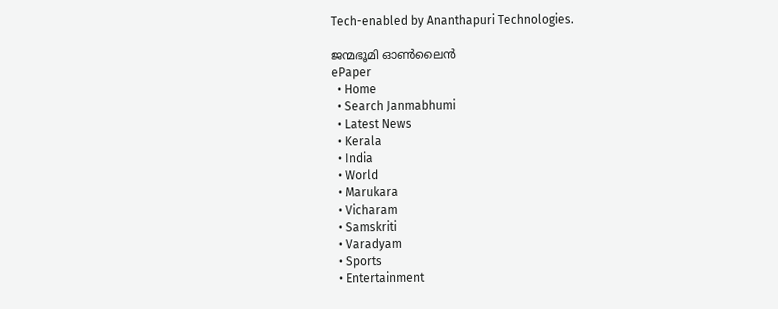Tech-enabled by Ananthapuri Technologies.

ജന്മഭൂമി ഓണ്‍ലൈന്‍
ePaper
  • Home
  • Search Janmabhumi
  • Latest News
  • Kerala
  • India
  • World
  • Marukara
  • Vicharam
  • Samskriti
  • Varadyam
  • Sports
  • Entertainment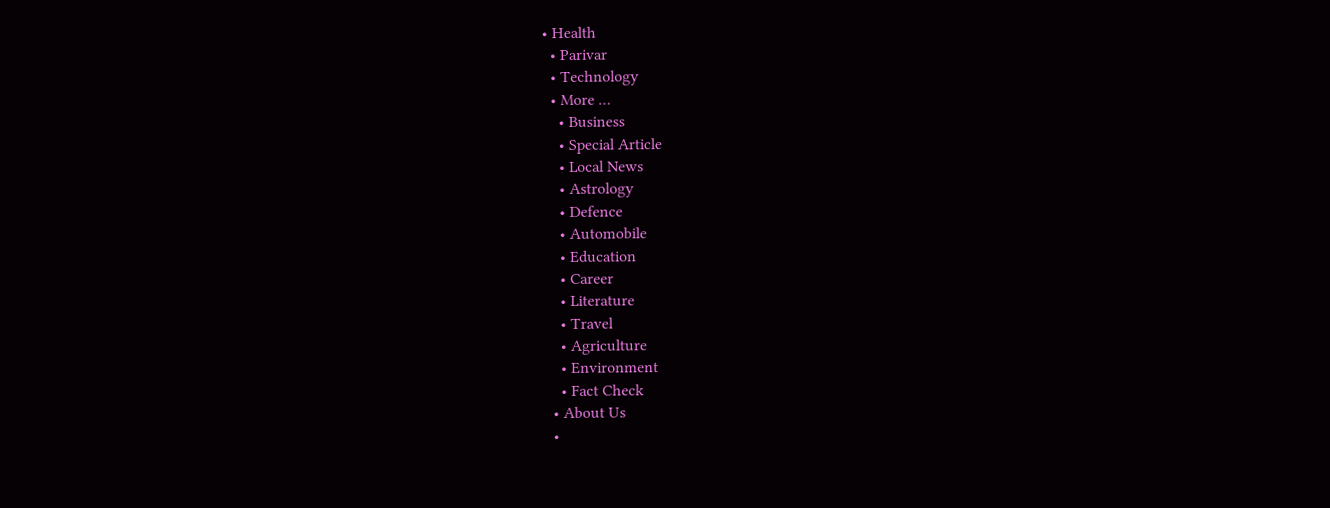• Health
  • Parivar
  • Technology
  • More …
    • Business
    • Special Article
    • Local News
    • Astrology
    • Defence
    • Automobile
    • Education
    • Career
    • Literature
    • Travel
    • Agriculture
    • Environment
    • Fact Check
  • About Us
  •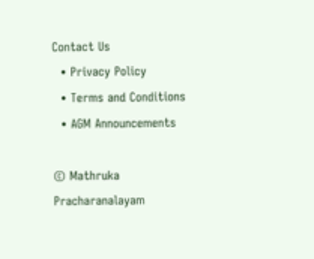Contact Us
  • Privacy Policy
  • Terms and Conditions
  • AGM Announcements

© Mathruka Pracharanalayam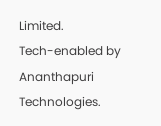Limited.
Tech-enabled by Ananthapuri Technologies.